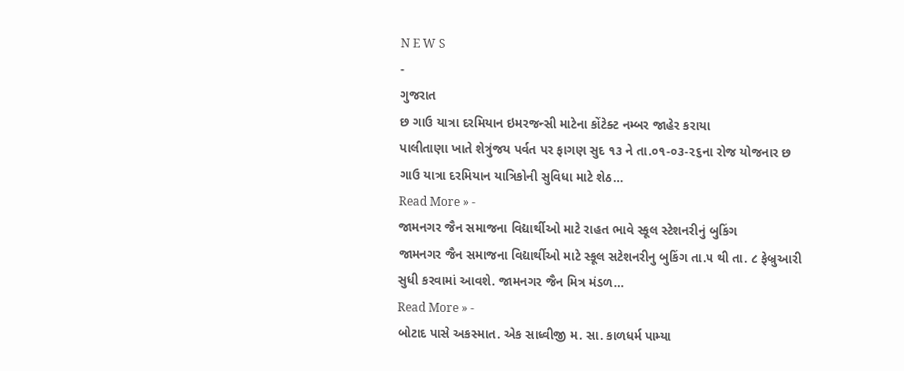N E W S
-
ગુજરાત
છ ગાઉ યાત્રા દરમિયાન ઇમરજન્સી માટેના કોંટેક્ટ નમ્બર જાહેર કરાયા
પાલીતાણા ખાતે શેત્રુંજય પર્વત પર ફાગણ સુદ ૧૩ ને તા.૦૧-૦૩-૨૬ના રોજ યોજનાર છ ગાઉ યાત્રા દરમિયાન યાત્રિકોની સુવિધા માટે શેઠ…
Read More » -
જામનગર જૈન સમાજના વિદ્યાર્થીઓ માટે રાહત ભાવે સ્કૂલ સ્ટેશનરીનું બુકિંગ
જામનગર જૈન સમાજના વિદ્યાર્થીઓ માટે સ્કૂલ સટેશનરીનુ બુકિંગ તા.૫ થી તા. ૮ ફેબ્રુઆરી સુધી કરવામાં આવશે. જામનગર જૈન મિત્ર મંડળ…
Read More » -
બોટાદ પાસે અકસ્માત. એક સાધ્વીજી મ. સા. કાળધર્મ પામ્યા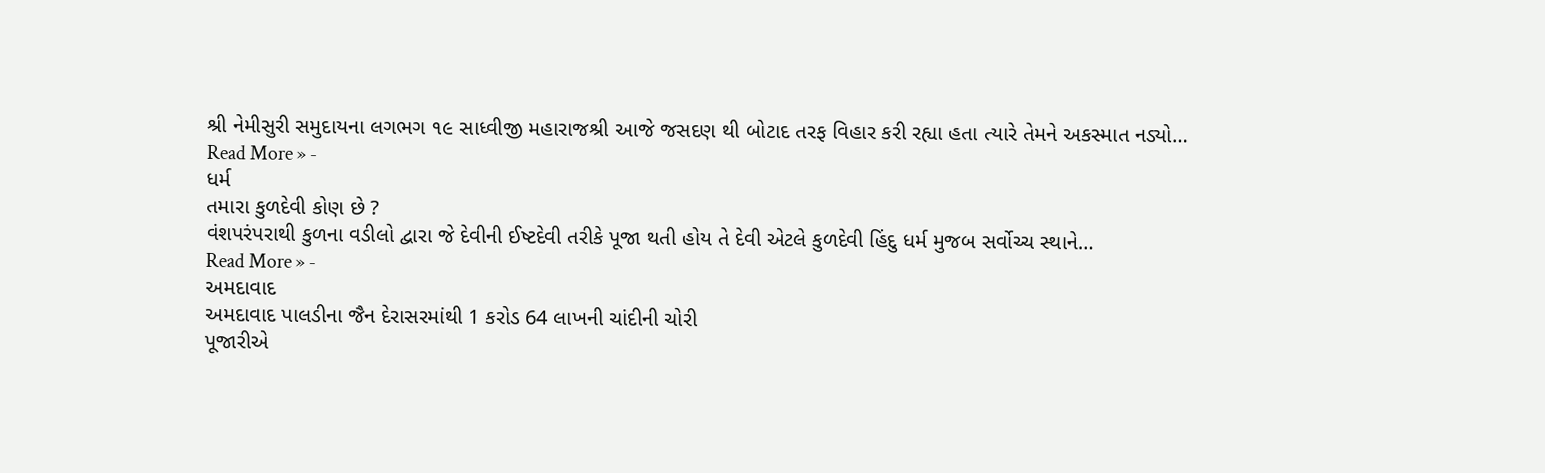શ્રી નેમીસુરી સમુદાયના લગભગ ૧૯ સાધ્વીજી મહારાજશ્રી આજે જસદણ થી બોટાદ તરફ વિહાર કરી રહ્યા હતા ત્યારે તેમને અકસ્માત નડ્યો…
Read More » -
ધર્મ
તમારા કુળદેવી કોણ છે ?
વંશપરંપરાથી કુળના વડીલો દ્વારા જે દેવીની ઈષ્ટદેવી તરીકે પૂજા થતી હોય તે દેવી એટલે કુળદેવી હિંદુ ધર્મ મુજબ સર્વોચ્ચ સ્થાને…
Read More » -
અમદાવાદ
અમદાવાદ પાલડીના જૈન દેરાસરમાંથી 1 કરોડ 64 લાખની ચાંદીની ચોરી
પૂજારીએ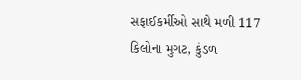સફાઈકર્મીઓ સાથે મળી 117 કિલોના મુગટ, કુંડળ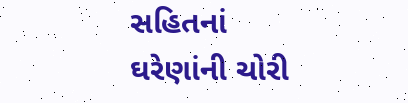સહિતનાં ઘરેણાંની ચોરી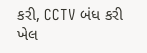કરી, CCTV બંધ કરી ખેલ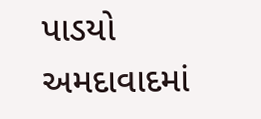પાડયો અમદાવાદમાં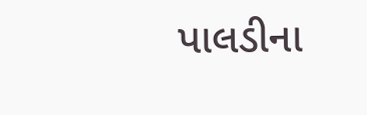પાલડીના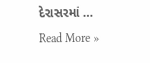દેરાસરમાં …
Read More »